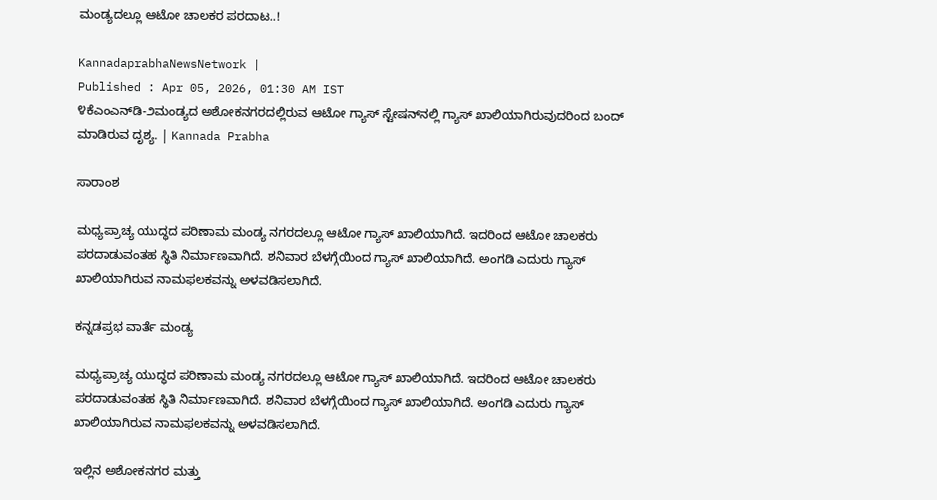ಮಂಡ್ಯದಲ್ಲೂ ಆಟೋ ಚಾಲಕರ ಪರದಾಟ..!

KannadaprabhaNewsNetwork |
Published : Apr 05, 2026, 01:30 AM IST
೪ಕೆಎಂಎನ್‌ಡಿ-೨ಮಂಡ್ಯದ ಅಶೋಕನಗರದಲ್ಲಿರುವ ಆಟೋ ಗ್ಯಾಸ್ ಸ್ಟೇಷನ್‌ನಲ್ಲಿ ಗ್ಯಾಸ್ ಖಾಲಿಯಾಗಿರುವುದರಿಂದ ಬಂದ್ ಮಾಡಿರುವ ದೃಶ್ಯ. | Kannada Prabha

ಸಾರಾಂಶ

ಮಧ್ಯಪ್ರಾಚ್ಯ ಯುದ್ಧದ ಪರಿಣಾಮ ಮಂಡ್ಯ ನಗರದಲ್ಲೂ ಆಟೋ ಗ್ಯಾಸ್ ಖಾಲಿಯಾಗಿದೆ. ಇದರಿಂದ ಆಟೋ ಚಾಲಕರು ಪರದಾಡುವಂತಹ ಸ್ಥಿತಿ ನಿರ್ಮಾಣವಾಗಿದೆ. ಶನಿವಾರ ಬೆಳಗ್ಗೆಯಿಂದ ಗ್ಯಾಸ್ ಖಾಲಿಯಾಗಿದೆ. ಅಂಗಡಿ ಎದುರು ಗ್ಯಾಸ್ ಖಾಲಿಯಾಗಿರುವ ನಾಮಫಲಕವನ್ನು ಅಳವಡಿಸಲಾಗಿದೆ.

ಕನ್ನಡಪ್ರಭ ವಾರ್ತೆ ಮಂಡ್ಯ

ಮಧ್ಯಪ್ರಾಚ್ಯ ಯುದ್ಧದ ಪರಿಣಾಮ ಮಂಡ್ಯ ನಗರದಲ್ಲೂ ಆಟೋ ಗ್ಯಾಸ್ ಖಾಲಿಯಾಗಿದೆ. ಇದರಿಂದ ಆಟೋ ಚಾಲಕರು ಪರದಾಡುವಂತಹ ಸ್ಥಿತಿ ನಿರ್ಮಾಣವಾಗಿದೆ. ಶನಿವಾರ ಬೆಳಗ್ಗೆಯಿಂದ ಗ್ಯಾಸ್ ಖಾಲಿಯಾಗಿದೆ. ಅಂಗಡಿ ಎದುರು ಗ್ಯಾಸ್ ಖಾಲಿಯಾಗಿರುವ ನಾಮಫಲಕವನ್ನು ಅಳವಡಿಸಲಾಗಿದೆ.

ಇಲ್ಲಿನ ಅಶೋಕನಗರ ಮತ್ತು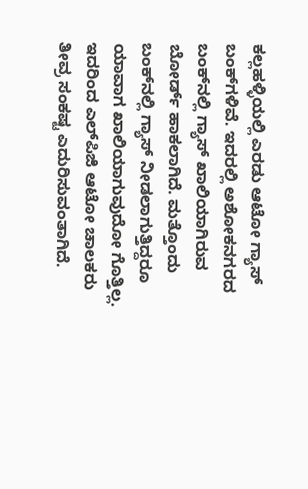ಕಲ್ಲಹಳ್ಳಿಯಲ್ಲಿ ಎರಡು ಆಟೋ ಗ್ಯಾಸ್ ಬಂಕ್‌ಗಳಿವೆ. ಇದರಲ್ಲಿ ಅಶೋಕನಗರದ ಬಂಕ್‌ನಲ್ಲಿ ಗ್ಯಾಸ್ ಖಾಲಿಯಾಗಿರುವ ಬೋರ್ಡ್ ಹಾಕಲಾಗಿದೆ. ಮತ್ತೊಂದು ಬಂಕ್‌ನಲ್ಲಿ ಗ್ಯಾಸ್ ನೀಡಲಾಗುತ್ತಿದ್ದರೂ ಯಾವಾಗ ಖಾಲಿಯಾಗುವುದೋ ಗೊತ್ತಿಲ್ಲ. ಇದರಿಂದ ಎಲ್‌ಪಿಜಿ ಆಟೋ ಚಾಲಕರು ತೀವ್ರ ಸಂಕಷ್ಟ ಎದುರಿಸುವಂತಾಗಿದೆ.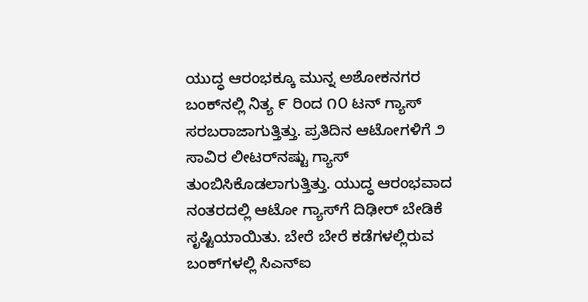ಯುದ್ಧ ಆರಂಭಕ್ಕೂ ಮುನ್ನ ಅಶೋಕನಗರ ಬಂಕ್‌ನಲ್ಲಿ ನಿತ್ಯ ೯ ರಿಂದ ೧೦ ಟನ್ ಗ್ಯಾಸ್ ಸರಬರಾಜಾಗುತ್ತಿತ್ತು. ಪ್ರತಿದಿನ ಆಟೋಗಳಿಗೆ ೨ ಸಾವಿರ ಲೀಟರ್‌ನಷ್ಟು ಗ್ಯಾಸ್ ತುಂಬಿಸಿಕೊಡಲಾಗುತ್ತಿತ್ತು. ಯುದ್ಧ ಆರಂಭವಾದ ನಂತರದಲ್ಲಿ ಆಟೋ ಗ್ಯಾಸ್‌ಗೆ ದಿಢೀರ್ ಬೇಡಿಕೆ ಸೃಷ್ಟಿಯಾಯಿತು. ಬೇರೆ ಬೇರೆ ಕಡೆಗಳಲ್ಲಿರುವ ಬಂಕ್‌ಗಳಲ್ಲಿ ಸಿಎನ್‌ಐ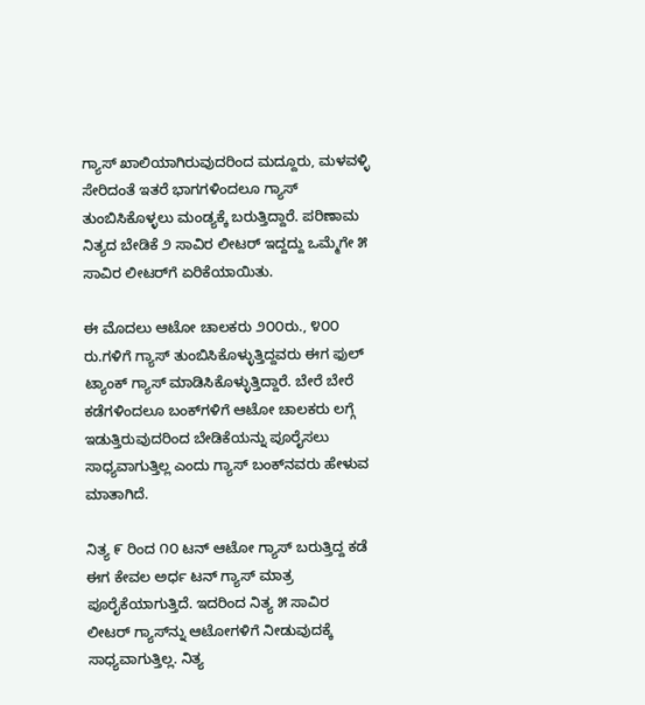ಗ್ಯಾಸ್ ಖಾಲಿಯಾಗಿರುವುದರಿಂದ ಮದ್ದೂರು, ಮಳವಳ್ಳಿ ಸೇರಿದಂತೆ ಇತರೆ ಭಾಗಗಳಿಂದಲೂ ಗ್ಯಾಸ್ ತುಂಬಿಸಿಕೊಳ್ಳಲು ಮಂಡ್ಯಕ್ಕೆ ಬರುತ್ತಿದ್ದಾರೆ. ಪರಿಣಾಮ ನಿತ್ಯದ ಬೇಡಿಕೆ ೨ ಸಾವಿರ ಲೀಟರ್ ಇದ್ದದ್ದು ಒಮ್ಮೆಗೇ ೫ ಸಾವಿರ ಲೀಟರ್‌ಗೆ ಏರಿಕೆಯಾಯಿತು.

ಈ ಮೊದಲು ಆಟೋ ಚಾಲಕರು ೨೦೦ರು., ೪೦೦ ರು.ಗಳಿಗೆ ಗ್ಯಾಸ್ ತುಂಬಿಸಿಕೊಳ್ಳುತ್ತಿದ್ದವರು ಈಗ ಫುಲ್ ಟ್ಯಾಂಕ್ ಗ್ಯಾಸ್ ಮಾಡಿಸಿಕೊಳ್ಳುತ್ತಿದ್ದಾರೆ. ಬೇರೆ ಬೇರೆ ಕಡೆಗಳಿಂದಲೂ ಬಂಕ್‌ಗಳಿಗೆ ಆಟೋ ಚಾಲಕರು ಲಗ್ಗೆ ಇಡುತ್ತಿರುವುದರಿಂದ ಬೇಡಿಕೆಯನ್ನು ಪೂರೈಸಲು ಸಾಧ್ಯವಾಗುತ್ತಿಲ್ಲ ಎಂದು ಗ್ಯಾಸ್ ಬಂಕ್‌ನವರು ಹೇಳುವ ಮಾತಾಗಿದೆ.

ನಿತ್ಯ ೯ ರಿಂದ ೧೦ ಟನ್ ಆಟೋ ಗ್ಯಾಸ್ ಬರುತ್ತಿದ್ದ ಕಡೆ ಈಗ ಕೇವಲ ಅರ್ಧ ಟನ್ ಗ್ಯಾಸ್ ಮಾತ್ರ ಪೂರೈಕೆಯಾಗುತ್ತಿದೆ. ಇದರಿಂದ ನಿತ್ಯ ೫ ಸಾವಿರ ಲೀಟರ್ ಗ್ಯಾಸ್‌ನ್ನು ಆಟೋಗಳಿಗೆ ನೀಡುವುದಕ್ಕೆ ಸಾಧ್ಯವಾಗುತ್ತಿಲ್ಲ. ನಿತ್ಯ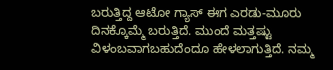ಬರುತ್ತಿದ್ದ ಆಟೋ ಗ್ಯಾಸ್ ಈಗ ಎರಡು-ಮೂರು ದಿನಕ್ಕೊಮ್ಮೆ ಬರುತ್ತಿದೆ. ಮುಂದೆ ಮತ್ತಷ್ಟು ವಿಳಂಬವಾಗಬಹುದೆಂದೂ ಹೇಳಲಾಗುತ್ತಿದೆ. ನಮ್ಮ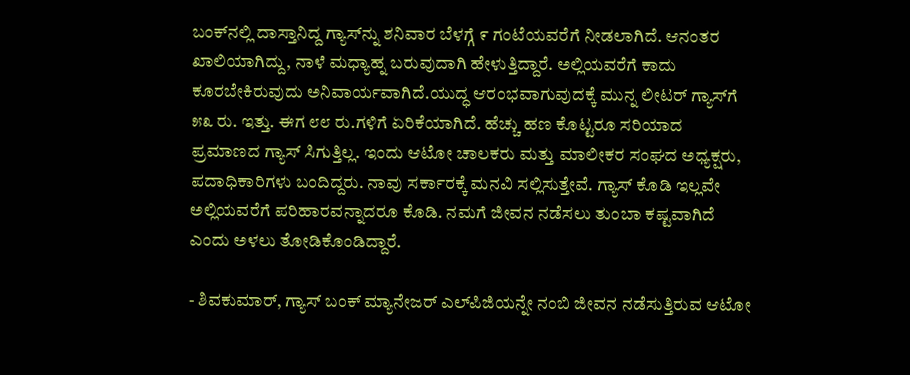ಬಂಕ್‌ನಲ್ಲಿ ದಾಸ್ತಾನಿದ್ದ ಗ್ಯಾಸ್‌ನ್ನು ಶನಿವಾರ ಬೆಳಗ್ಗೆ ೯ ಗಂಟೆಯವರೆಗೆ ನೀಡಲಾಗಿದೆ. ಆನಂತರ ಖಾಲಿಯಾಗಿದ್ದು, ನಾಳೆ ಮಧ್ಯಾಹ್ನ ಬರುವುದಾಗಿ ಹೇಳುತ್ತಿದ್ದಾರೆ. ಅಲ್ಲಿಯವರೆಗೆ ಕಾದು ಕೂರಬೇಕಿರುವುದು ಅನಿವಾರ್ಯವಾಗಿದೆ.ಯುದ್ಧ ಆರಂಭವಾಗುವುದಕ್ಕೆ ಮುನ್ನ ಲೀಟರ್ ಗ್ಯಾಸ್‌ಗೆ ೫೩ ರು. ಇತ್ತು. ಈಗ ೮೮ ರು.ಗಳಿಗೆ ಏರಿಕೆಯಾಗಿದೆ. ಹೆಚ್ಚು ಹಣ ಕೊಟ್ಟರೂ ಸರಿಯಾದ ಪ್ರಮಾಣದ ಗ್ಯಾಸ್ ಸಿಗುತ್ತಿಲ್ಲ. ಇಂದು ಆಟೋ ಚಾಲಕರು ಮತ್ತು ಮಾಲೀಕರ ಸಂಘದ ಅಧ್ಯಕ್ಷರು, ಪದಾಧಿಕಾರಿಗಳು ಬಂದಿದ್ದರು. ನಾವು ಸರ್ಕಾರಕ್ಕೆ ಮನವಿ ಸಲ್ಲಿಸುತ್ತೇವೆ. ಗ್ಯಾಸ್ ಕೊಡಿ ಇಲ್ಲವೇ ಅಲ್ಲಿಯವರೆಗೆ ಪರಿಹಾರವನ್ನಾದರೂ ಕೊಡಿ. ನಮಗೆ ಜೀವನ ನಡೆಸಲು ತುಂಬಾ ಕಷ್ಟವಾಗಿದೆ ಎಂದು ಅಳಲು ತೋಡಿಕೊಂಡಿದ್ದಾರೆ.

- ಶಿವಕುಮಾರ್, ಗ್ಯಾಸ್ ಬಂಕ್ ಮ್ಯಾನೇಜರ್ ಎಲ್‌ಪಿಜಿಯನ್ನೇ ನಂಬಿ ಜೀವನ ನಡೆಸುತ್ತಿರುವ ಆಟೋ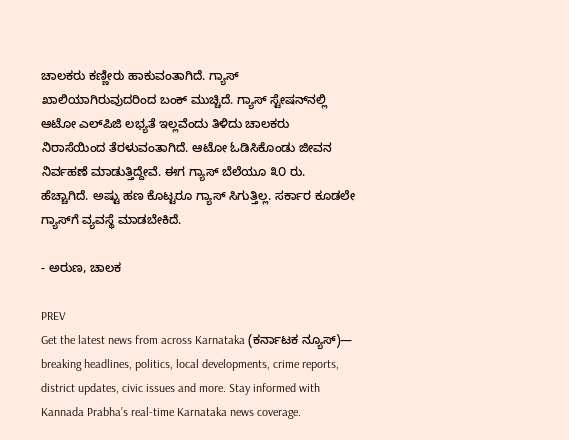ಚಾಲಕರು ಕಣ್ಣೀರು ಹಾಕುವಂತಾಗಿದೆ. ಗ್ಯಾಸ್ ಖಾಲಿಯಾಗಿರುವುದರಿಂದ ಬಂಕ್ ಮುಚ್ಚಿದೆ. ಗ್ಯಾಸ್ ಸ್ಟೇಷನ್‌ನಲ್ಲಿ ಆಟೋ ಎಲ್‌ಪಿಜಿ ಲಭ್ಯತೆ ಇಲ್ಲವೆಂದು ತಿಳಿದು ಚಾಲಕರು ನಿರಾಸೆಯಿಂದ ತೆರಳುವಂತಾಗಿದೆ. ಆಟೋ ಓಡಿಸಿಕೊಂಡು ಜೀವನ ನಿರ್ವಹಣೆ ಮಾಡುತ್ತಿದ್ದೇವೆ. ಈಗ ಗ್ಯಾಸ್ ಬೆಲೆಯೂ ೩೦ ರು. ಹೆಚ್ಚಾಗಿದೆ. ಅಷ್ಟು ಹಣ ಕೊಟ್ಟರೂ ಗ್ಯಾಸ್ ಸಿಗುತ್ತಿಲ್ಲ. ಸರ್ಕಾರ ಕೂಡಲೇ ಗ್ಯಾಸ್‌ಗೆ ವ್ಯವಸ್ಥೆ ಮಾಡಬೇಕಿದೆ.

- ಅರುಣ, ಚಾಲಕ

PREV
Get the latest news from across Karnataka (ಕರ್ನಾಟಕ ನ್ಯೂಸ್)— breaking headlines, politics, local developments, crime reports, district updates, civic issues and more. Stay informed with Kannada Prabha’s real‑time Karnataka news coverage.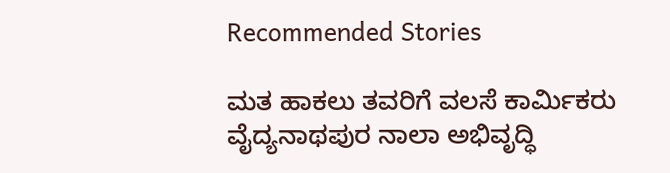Recommended Stories

ಮತ ಹಾಕಲು ತವರಿಗೆ ವಲಸೆ ಕಾರ್ಮಿಕರು
ವೈದ್ಯನಾಥಪುರ ನಾಲಾ ಅಭಿವೃದ್ಧಿ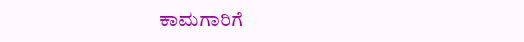ಕಾಮಗಾರಿಗೆ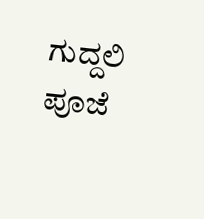ಗುದ್ದಲಿ ಪೂಜೆ